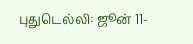புதுடெல்லி: ஜூன் 11-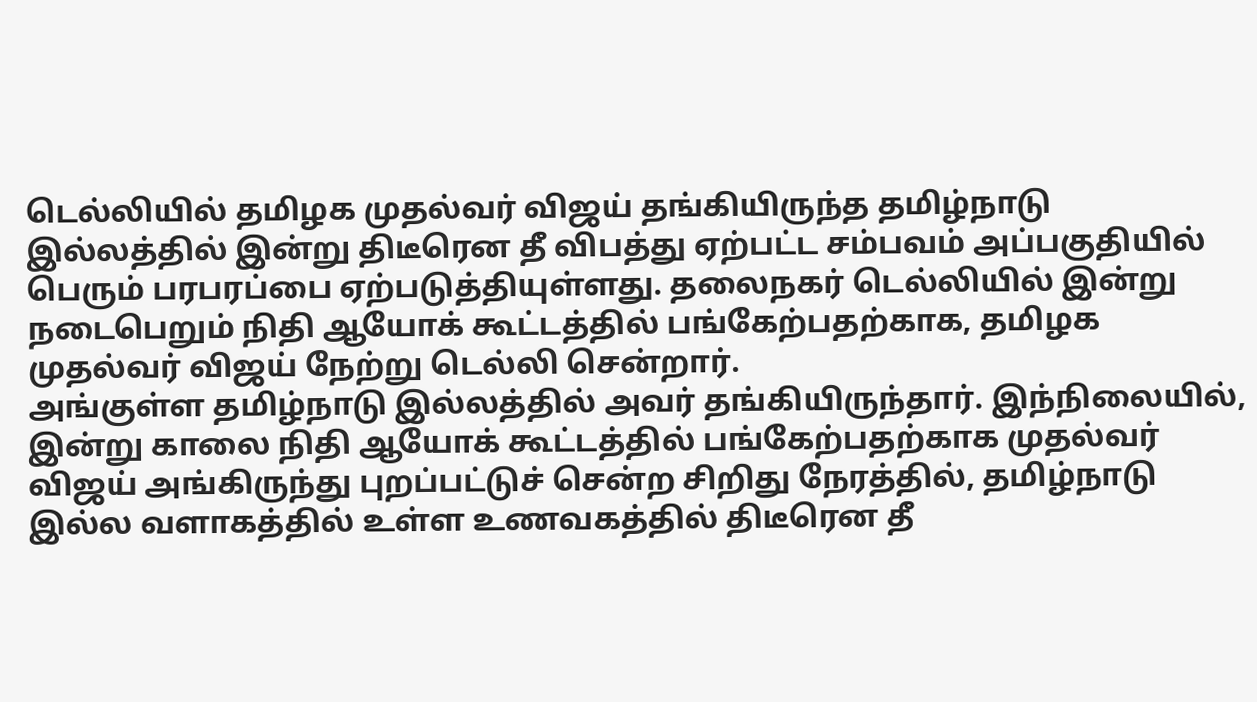டெல்லியில் தமிழக முதல்வர் விஜய் தங்கியிருந்த தமிழ்நாடு இல்லத்தில் இன்று திடீரென தீ விபத்து ஏற்பட்ட சம்பவம் அப்பகுதியில் பெரும் பரபரப்பை ஏற்படுத்தியுள்ளது. தலைநகர் டெல்லியில் இன்று நடைபெறும் நிதி ஆயோக் கூட்டத்தில் பங்கேற்பதற்காக, தமிழக முதல்வர் விஜய் நேற்று டெல்லி சென்றார்.
அங்குள்ள தமிழ்நாடு இல்லத்தில் அவர் தங்கியிருந்தார். இந்நிலையில், இன்று காலை நிதி ஆயோக் கூட்டத்தில் பங்கேற்பதற்காக முதல்வர் விஜய் அங்கிருந்து புறப்பட்டுச் சென்ற சிறிது நேரத்தில், தமிழ்நாடு இல்ல வளாகத்தில் உள்ள உணவகத்தில் திடீரென தீ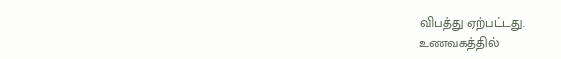விபத்து ஏற்பட்டது.
உணவகத்தில்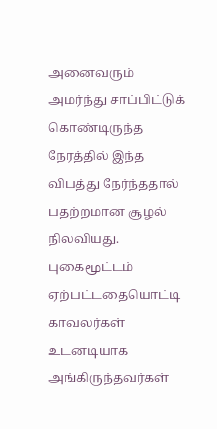அனைவரும் அமர்ந்து சாப்பிட்டுக் கொண்டிருந்த நேரத்தில் இந்த விபத்து நேர்ந்ததால் பதற்றமான சூழல் நிலவியது. புகைமூட்டம் ஏற்பட்டதையொட்டி காவலர்கள் உடனடியாக அங்கிருந்தவர்கள்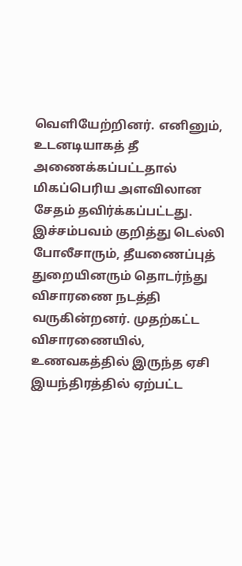வெளியேற்றினர். எனினும், உடனடியாகத் தீ அணைக்கப்பட்டதால் மிகப்பெரிய அளவிலான சேதம் தவிர்க்கப்பட்டது. இச்சம்பவம் குறித்து டெல்லி போலீசாரும், தீயணைப்புத் துறையினரும் தொடர்ந்து விசாரணை நடத்தி வருகின்றனர். முதற்கட்ட விசாரணையில், உணவகத்தில் இருந்த ஏசி இயந்திரத்தில் ஏற்பட்ட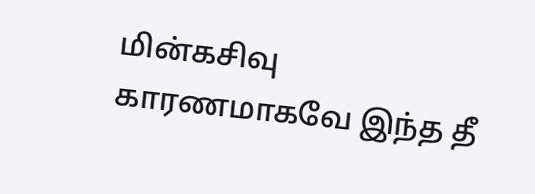மின்கசிவு காரணமாகவே இந்த தீ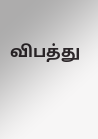விபத்து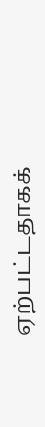ஏற்பட்டதாகக்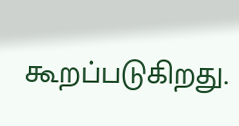கூறப்படுகிறது.